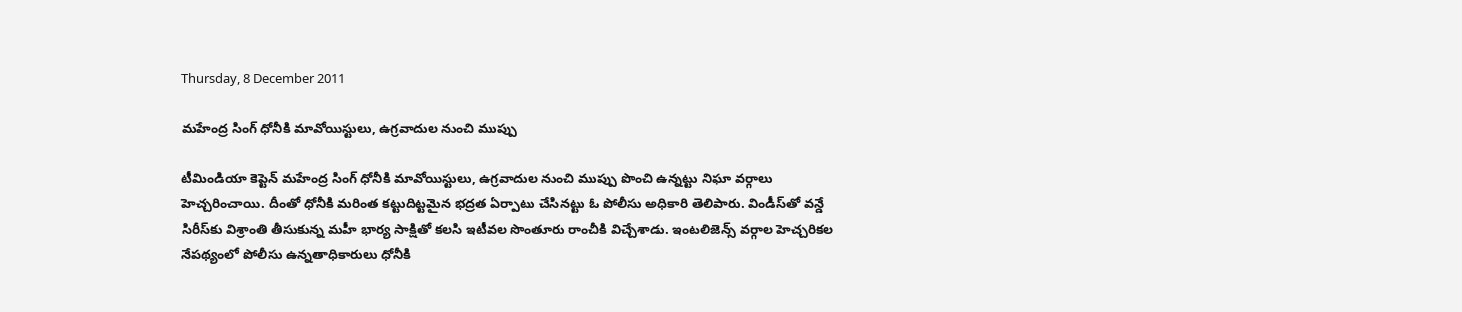Thursday, 8 December 2011

మహేంద్ర సింగ్ ధోనీకి మావోయిస్టులు, ఉగ్రవాదుల నుంచి ముప్పు

టీమిండియా కెప్టెన్ మహేంద్ర సింగ్ ధోనీకి మావోయిస్టులు, ఉగ్రవాదుల నుంచి ముప్పు పొంచి ఉన్నట్టు నిఘా వర్గాలు హెచ్చరించాయి. దీంతో ధోనీకి మరింత కట్టుదిట్టమైన భద్రత ఏర్పాటు చేసినట్టు ఓ పోలీసు అధికారి తెలిపారు. విండీస్‌తో వన్డే సిరీస్‌కు విశ్రాంతి తీసుకున్న మహీ భార్య సాక్షితో కలసి ఇటీవల సొంతూరు రాంచీకి విచ్చేశాడు. ఇంటలిజెన్స్ వర్గాల హెచ్చరికల నేపథ్యంలో పోలీసు ఉన్నతాధికారులు ధోనీకి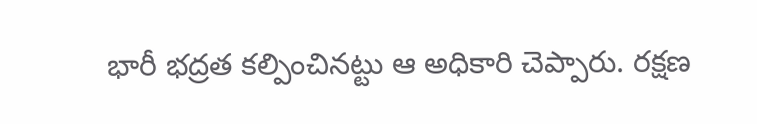భారీ భద్రత కల్పించినట్టు ఆ అధికారి చెప్పారు. రక్షణ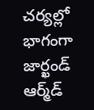చర్యల్లో భాగంగా జార్ఖండ్ ఆర్మ్‌డ్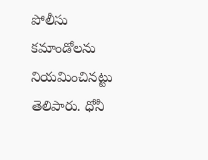పోలీసు కమాండోలను నియమించినట్టు తెలిపారు. ధోనీ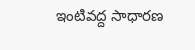ఇంటివద్ద సాధారణ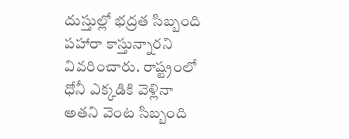దుస్తుల్లో భద్రత సిబ్బంది పహారా కాస్తున్నారని వివరించారు. రాష్ట్రంలో ధోనీ ఎక్కడికి వెళ్లినా అతని వెంట సిబ్బంది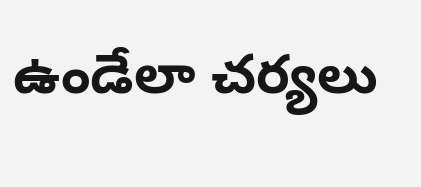ఉండేలా చర్యలు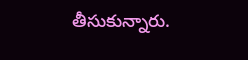తీసుకున్నారు.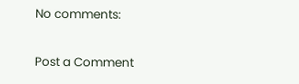No comments:

Post a Comment